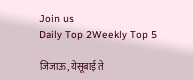Join us
Daily Top 2Weekly Top 5

जिजाऊ, येसूबाई ते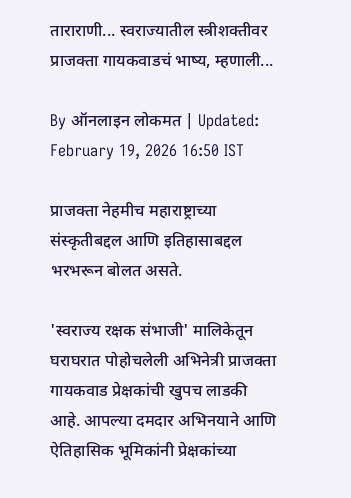ताराराणी... स्वराज्यातील स्त्रीशक्तीवर प्राजक्ता गायकवाडचं भाष्य, म्हणाली...

By ऑनलाइन लोकमत | Updated: February 19, 2026 16:50 IST

प्राजक्ता नेहमीच महाराष्ट्राच्या संस्कृतीबद्दल आणि इतिहासाबद्दल भरभरून बोलत असते.

'स्वराज्य रक्षक संभाजी' मालिकेतून घराघरात पोहोचलेली अभिनेत्री प्राजक्ता गायकवाड प्रेक्षकांची खुपच लाडकी आहे. आपल्या दमदार अभिनयाने आणि ऐतिहासिक भूमिकांनी प्रेक्षकांच्या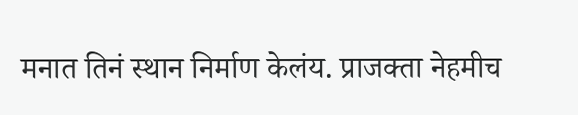मनात तिनं स्थान निर्माण केलंय. प्राजक्ता नेहमीच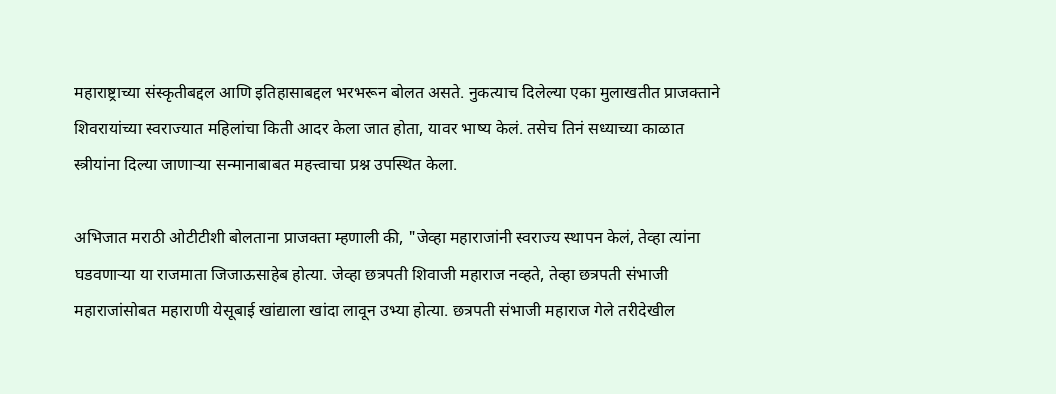महाराष्ट्राच्या संस्कृतीबद्दल आणि इतिहासाबद्दल भरभरून बोलत असते. नुकत्याच दिलेल्या एका मुलाखतीत प्राजक्ताने शिवरायांच्या स्वराज्यात महिलांचा किती आदर केला जात होता, यावर भाष्य केलं. तसेच तिनं सध्याच्या काळात स्त्रीयांना दिल्या जाणाऱ्या सन्मानाबाबत महत्त्वाचा प्रश्न उपस्थित केला.

अभिजात मराठी ओटीटीशी बोलताना प्राजक्ता म्हणाली की, "जेव्हा महाराजांनी स्वराज्य स्थापन केलं, तेव्हा त्यांना घडवणाऱ्या या राजमाता जिजाऊसाहेब होत्या. जेव्हा छत्रपती शिवाजी महाराज नव्हते, तेव्हा छत्रपती संभाजी महाराजांसोबत महाराणी येसूबाई खांद्याला खांदा लावून उभ्या होत्या. छत्रपती संभाजी महाराज गेले तरीदेखील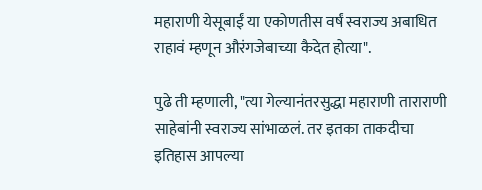महाराणी येसूबाईं या एकोणतीस वर्षं स्वराज्य अबाधित राहावं म्हणून औरंगजेबाच्या कैदेत होत्या".

पुढे ती म्हणाली, "त्या गेल्यानंतरसुद्धा महाराणी ताराराणी साहेबांनी स्वराज्य सांभाळलं. तर इतका ताकदीचा इतिहास आपल्या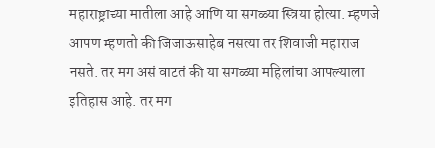महाराष्ट्राच्या मातीला आहे आणि या सगळ्या स्त्रिया होत्या. म्हणजे आपण म्हणतो की जिजाऊसाहेब नसत्या तर शिवाजी महाराज नसते. तर मग असं वाटतं की या सगळ्या महिलांचा आपल्याला इतिहास आहे. तर मग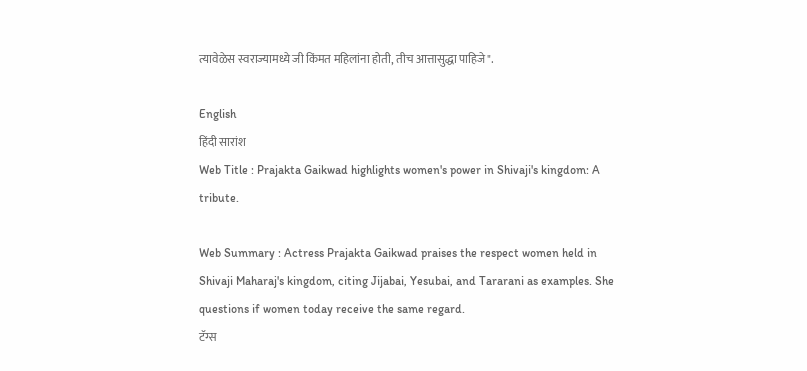त्यावेळेस स्वराज्यामध्ये जी किंमत महिलांना होती, तीच आत्तासुद्धा पाहिजे".

English
हिंदी सारांश
Web Title : Prajakta Gaikwad highlights women's power in Shivaji's kingdom: A tribute.

Web Summary : Actress Prajakta Gaikwad praises the respect women held in Shivaji Maharaj's kingdom, citing Jijabai, Yesubai, and Tararani as examples. She questions if women today receive the same regard.
टॅग्स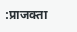:प्राजक्ता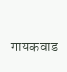गायकवाड